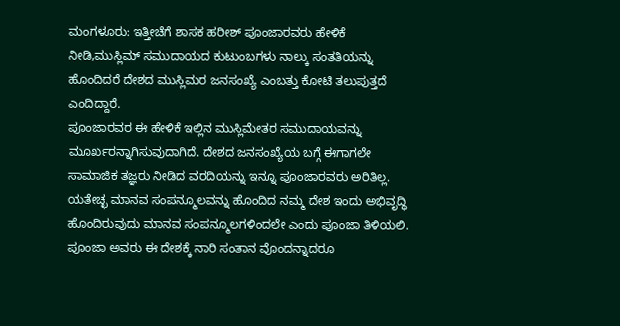ಮಂಗಳೂರು: ಇತ್ತೀಚೆಗೆ ಶಾಸಕ ಹರೀಶ್ ಪೂಂಜಾರವರು ಹೇಳಿಕೆ ನೀಡಿ,ಮುಸ್ಲಿಮ್ ಸಮುದಾಯದ ಕುಟುಂಬಗಳು ನಾಲ್ಕು ಸಂತತಿಯನ್ನು ಹೊಂದಿದರೆ ದೇಶದ ಮುಸ್ಲಿಮರ ಜನಸಂಖ್ಯೆ ಎಂಬತ್ತು ಕೋಟಿ ತಲುಪುತ್ತದೆ ಎಂದಿದ್ದಾರೆ.
ಪೂಂಜಾರವರ ಈ ಹೇಳಿಕೆ ಇಲ್ಲಿನ ಮುಸ್ಲಿಮೇತರ ಸಮುದಾಯವನ್ನು ಮೂರ್ಖರನ್ನಾಗಿಸುವುದಾಗಿದೆ. ದೇಶದ ಜನಸಂಖ್ಯೆಯ ಬಗ್ಗೆ ಈಗಾಗಲೇ ಸಾಮಾಜಿಕ ತಜ್ಞರು ನೀಡಿದ ವರದಿಯನ್ನು ಇನ್ನೂ ಪೂಂಜಾರವರು ಅರಿತಿಲ್ಲ. ಯತೇಚ್ಛ ಮಾನವ ಸಂಪನ್ಮೂಲವನ್ನು ಹೊಂದಿದ ನಮ್ಮ ದೇಶ ಇಂದು ಅಭಿವೃದ್ಧಿ ಹೊಂದಿರುವುದು ಮಾನವ ಸಂಪನ್ಮೂಲಗಳಿಂದಲೇ ಎಂದು ಪೂಂಜಾ ತಿಳಿಯಲಿ.
ಪೂಂಜಾ ಅವರು ಈ ದೇಶಕ್ಕೆ ನಾರಿ ಸಂತಾನ ವೊಂದನ್ನಾದರೂ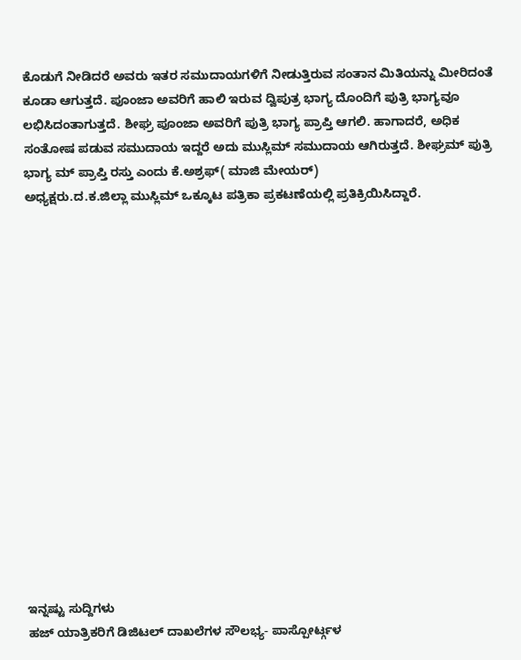ಕೊಡುಗೆ ನೀಡಿದರೆ ಅವರು ಇತರ ಸಮುದಾಯಗಳಿಗೆ ನೀಡುತ್ತಿರುವ ಸಂತಾನ ಮಿತಿಯನ್ನು ಮೀರಿದಂತೆ ಕೂಡಾ ಆಗುತ್ತದೆ. ಪೂಂಜಾ ಅವರಿಗೆ ಹಾಲಿ ಇರುವ ದ್ವಿಪುತ್ರ ಭಾಗ್ಯ ದೊಂದಿಗೆ ಪುತ್ರಿ ಭಾಗ್ಯವೂ ಲಭಿಸಿದಂತಾಗುತ್ತದೆ. ಶೀಘ್ರ ಪೂಂಜಾ ಅವರಿಗೆ ಪುತ್ರಿ ಭಾಗ್ಯ ಪ್ರಾಪ್ತಿ ಆಗಲಿ. ಹಾಗಾದರೆ, ಅಧಿಕ ಸಂತೋಷ ಪಡುವ ಸಮುದಾಯ ಇದ್ದರೆ ಅದು ಮುಸ್ಲಿಮ್ ಸಮುದಾಯ ಆಗಿರುತ್ತದೆ. ಶೀಘ್ರಮ್ ಪುತ್ರಿ ಭಾಗ್ಯ ಮ್ ಪ್ರಾಪ್ತಿ ರಸ್ತು ಎಂದು ಕೆ.ಅಶ್ರಫ್( ಮಾಜಿ ಮೇಯರ್)
ಅಧ್ಯಕ್ಷರು.ದ.ಕ.ಜಿಲ್ಲಾ ಮುಸ್ಲಿಮ್ ಒಕ್ಕೂಟ ಪತ್ರಿಕಾ ಪ್ರಕಟಣೆಯಲ್ಲಿ ಪ್ರತಿಕ್ರಿಯಿಸಿದ್ದಾರೆ.
















ಇನ್ನಷ್ಟು ಸುದ್ದಿಗಳು
ಹಜ್ ಯಾತ್ರಿಕರಿಗೆ ಡಿಜಿಟಲ್ ದಾಖಲೆಗಳ ಸೌಲಭ್ಯ- ಪಾಸ್ಪೋರ್ಟ್ಗಳ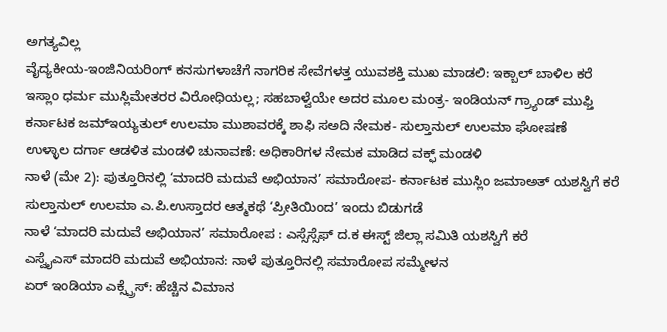ಅಗತ್ಯವಿಲ್ಲ
ವೈದ್ಯಕೀಯ-ಇಂಜಿನಿಯರಿಂಗ್ ಕನಸುಗಳಾಚೆಗೆ ನಾಗರಿಕ ಸೇವೆಗಳತ್ತ ಯುವಶಕ್ತಿ ಮುಖ ಮಾಡಲಿ: ಇಕ್ಬಾಲ್ ಬಾಳಿಲ ಕರೆ
ಇಸ್ಲಾಂ ಧರ್ಮ ಮುಸ್ಲಿಮೇತರರ ವಿರೋಧಿಯಲ್ಲ; ಸಹಬಾಳ್ವೆಯೇ ಅದರ ಮೂಲ ಮಂತ್ರ- ಇಂಡಿಯನ್ ಗ್ರ್ಯಾಂಡ್ ಮುಫ್ತಿ
ಕರ್ನಾಟಕ ಜಮ್ಇಯ್ಯತುಲ್ ಉಲಮಾ ಮುಶಾವರಕ್ಕೆ ಶಾಫಿ ಸಅದಿ ನೇಮಕ- ಸುಲ್ತಾನುಲ್ ಉಲಮಾ ಘೋಷಣೆ
ಉಳ್ಳಾಲ ದರ್ಗಾ ಆಡಳಿತ ಮಂಡಳಿ ಚುನಾವಣೆ: ಅಧಿಕಾರಿಗಳ ನೇಮಕ ಮಾಡಿದ ವಕ್ಫ್ ಮಂಡಳಿ
ನಾಳೆ (ಮೇ 2): ಪುತ್ತೂರಿನಲ್ಲಿ ‘ಮಾದರಿ ಮದುವೆ ಅಭಿಯಾನ’ ಸಮಾರೋಪ- ಕರ್ನಾಟಕ ಮುಸ್ಲಿಂ ಜಮಾಅತ್ ಯಶಸ್ವಿಗೆ ಕರೆ
ಸುಲ್ತಾನುಲ್ ಉಲಮಾ ಎ.ಪಿ.ಉಸ್ತಾದರ ಆತ್ಮಕಥೆ ‘ಪ್ರೀತಿಯಿಂದ’ ಇಂದು ಬಿಡುಗಡೆ
ನಾಳೆ ‘ಮಾದರಿ ಮದುವೆ ಅಭಿಯಾನ’ ಸಮಾರೋಪ : ಎಸ್ಸೆಸ್ಸೆಫ್ ದ.ಕ ಈಸ್ಟ್ ಜಿಲ್ಲಾ ಸಮಿತಿ ಯಶಸ್ವಿಗೆ ಕರೆ
ಎಸ್ವೈಎಸ್ ಮಾದರಿ ಮದುವೆ ಅಭಿಯಾನ: ನಾಳೆ ಪುತ್ತೂರಿನಲ್ಲಿ ಸಮಾರೋಪ ಸಮ್ಮೇಳನ
ಏರ್ ಇಂಡಿಯಾ ಎಕ್ಸ್ಪ್ರೆಸ್: ಹೆಚ್ಚಿನ ವಿಮಾನ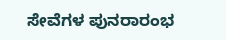ಸೇವೆಗಳ ಪುನರಾರಂಭ